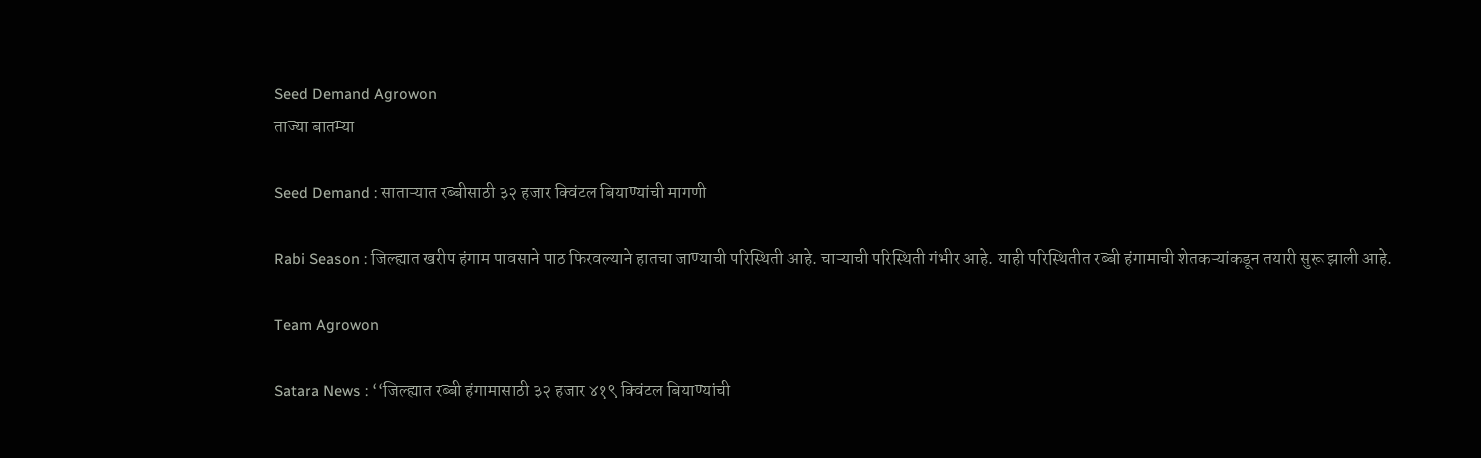Seed Demand Agrowon
ताज्या बातम्या

Seed Demand : साताऱ्यात रब्बीसाठी ३२ हजार क्विंटल बियाण्यांची मागणी

Rabi Season : जिल्ह्यात खरीप हंगाम पावसाने पाठ फिरवल्याने हातचा जाण्याची परिस्थिती आहे. चाऱ्याची परिस्थिती गंभीर आहे. याही परिस्थितीत रब्बी हंगामाची शेतकऱ्यांकडून तयारी सुरू झाली आहे.

Team Agrowon

Satara News : ‘‘जिल्ह्यात रब्बी हंगामासाठी ३२ हजार ४१९ क्विंटल बियाण्यांची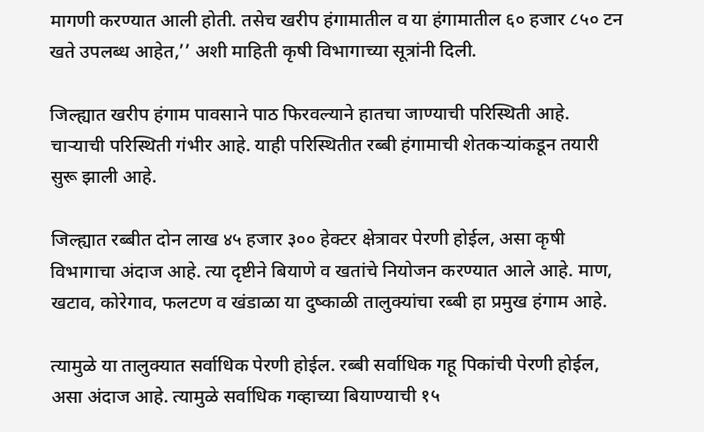मागणी करण्यात आली होती. तसेच खरीप हंगामातील व या हंगामातील ६० हजार ८५० टन खते उपलब्ध आहेत,’’ अशी माहिती कृषी विभागाच्या सूत्रांनी दिली.

जिल्ह्यात खरीप हंगाम पावसाने पाठ फिरवल्याने हातचा जाण्याची परिस्थिती आहे. चाऱ्याची परिस्थिती गंभीर आहे. याही परिस्थितीत रब्बी हंगामाची शेतकऱ्यांकडून तयारी सुरू झाली आहे.

जिल्ह्यात रब्बीत दोन लाख ४५ हजार ३०० हेक्‍टर क्षेत्रावर पेरणी होईल, असा कृषी विभागाचा अंदाज आहे. त्या दृष्टीने बियाणे व खतांचे नियोजन करण्यात आले आहे. माण, खटाव, कोरेगाव, फलटण व खंडाळा या दुष्काळी तालुक्‍यांचा रब्बी हा प्रमुख हंगाम आहे.

त्यामुळे या तालुक्‍यात सर्वाधिक पेरणी होईल. रब्बी सर्वाधिक गहू पिकांची पेरणी होईल, असा अंदाज आहे. त्यामुळे सर्वाधिक गव्हाच्या बियाण्याची १५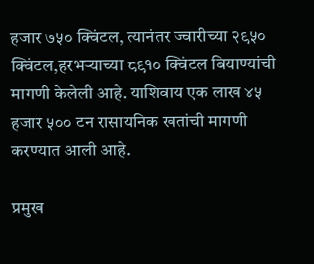हजार ७५० क्विंटल, त्यानंतर ज्वारीच्या २९५० क्विंटल,हरभऱ्याच्या ८९१० क्विंटल बियाण्यांची मागणी केलेली आहे. याशिवाय एक लाख ४५ हजार ५०० टन रासायनिक खतांची मागणी करण्यात आली आहे.

प्रमुख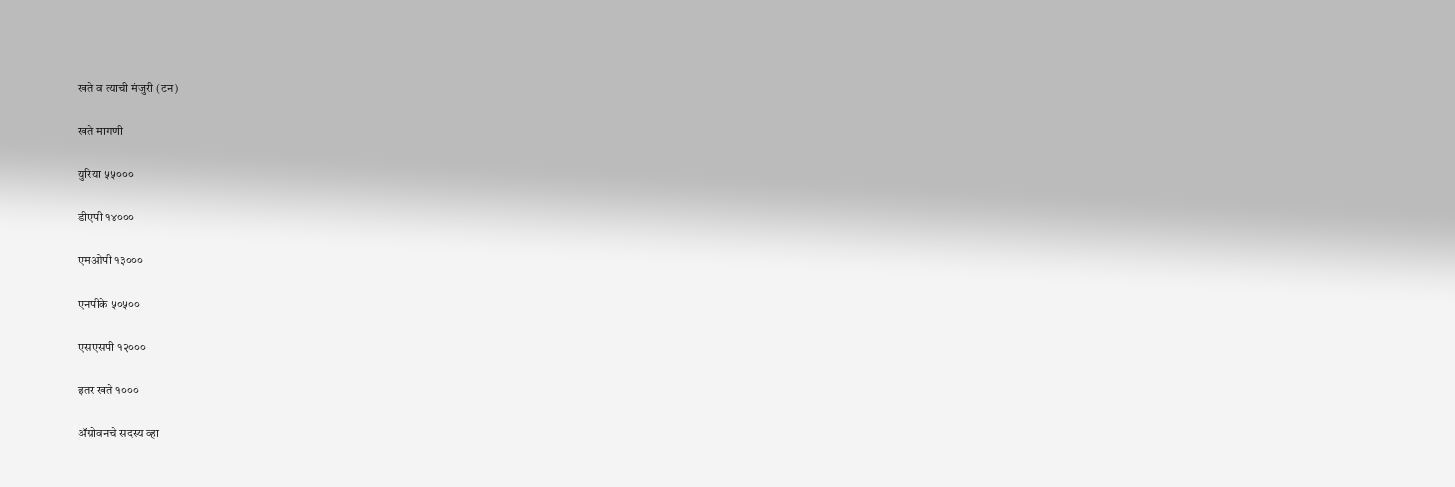खते व त्याची मंजुरी (टन)

खते मागणी

युरिया ५५०००

डीएपी १४०००

एमओपी १३०००

एनपीके ५०५००

एसएसपी १२०००

इतर खते १०००

ॲग्रोवनचे सदस्य व्हा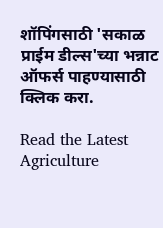शॉपिंगसाठी 'सकाळ प्राईम डील्स'च्या भन्नाट ऑफर्स पाहण्यासाठी क्लिक करा.

Read the Latest Agriculture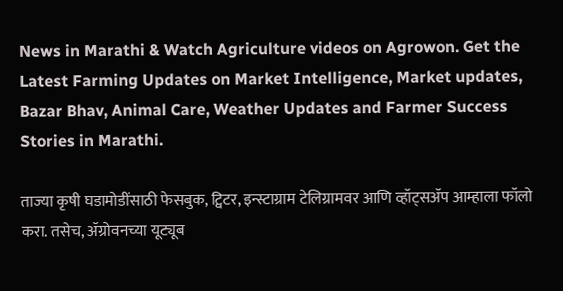News in Marathi & Watch Agriculture videos on Agrowon. Get the Latest Farming Updates on Market Intelligence, Market updates, Bazar Bhav, Animal Care, Weather Updates and Farmer Success Stories in Marathi.

ताज्या कृषी घडामोडींसाठी फेसबुक, ट्विटर, इन्स्टाग्राम टेलिग्रामवर आणि व्हॉट्सॲप आम्हाला फॉलो करा. तसेच, ॲग्रोवनच्या यूट्यूब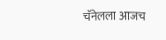चॅनेलला आजच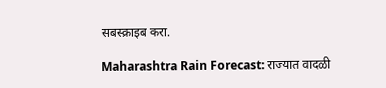सबस्क्राइब करा.

Maharashtra Rain Forecast: राज्यात वादळी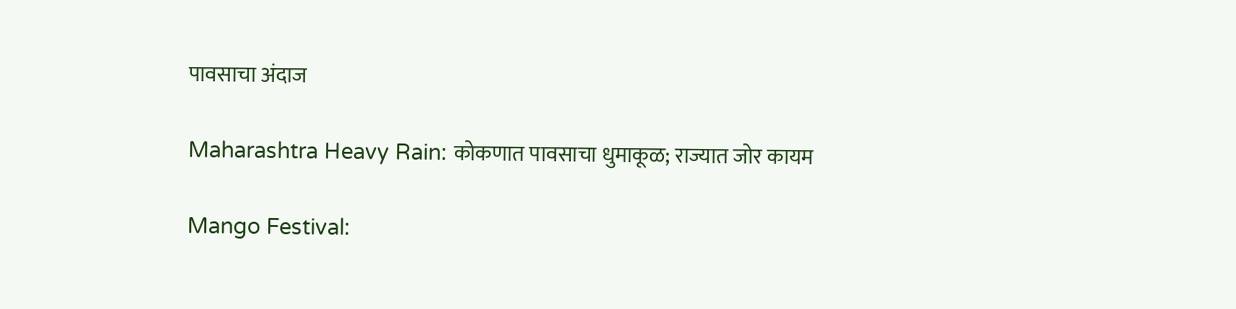पावसाचा अंदाज

Maharashtra Heavy Rain: कोकणात पावसाचा धुमाकूळ; राज्यात जोर कायम

Mango Festival: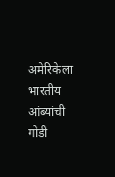अमेरिकेला भारतीय आंब्यांची गोडी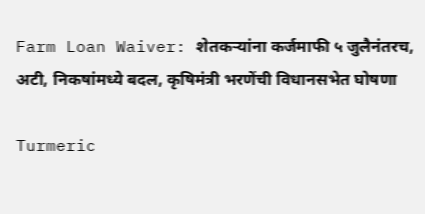Farm Loan Waiver: शेतकऱ्यांना कर्जमाफी ५ जुलैनंतरच, अटी, निकषांमध्ये बदल, कृषिमंत्री भरणेंची विधानसभेत घोषणा

Turmeric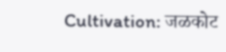Cultivation: जळकोट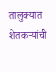तालुक्यात शेतकऱ्यांची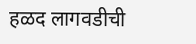हळद लागवडीची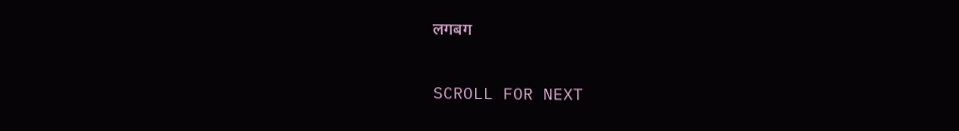लगबग

SCROLL FOR NEXT